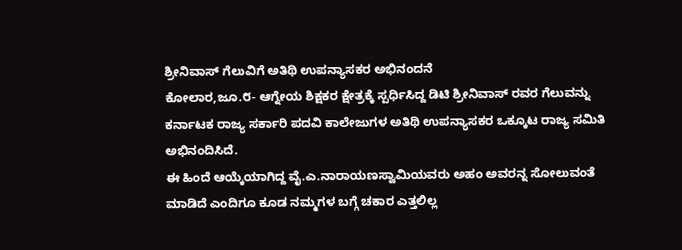ಶ್ರೀನಿವಾಸ್ ಗೆಲುವಿಗೆ ಅತಿಥಿ ಉಪನ್ಯಾಸಕರ ಅಭಿನಂದನೆ
ಕೋಲಾರ,ಜೂ.೮- ಆಗ್ನೇಯ ಶಿಕ್ಷಕರ ಕ್ಷೇತ್ರಕ್ಕೆ ಸ್ಪರ್ಧಿಸಿದ್ದ ಡಿಟಿ ಶ್ರೀನಿವಾಸ್ ರವರ ಗೆಲುವನ್ನು ಕರ್ನಾಟಕ ರಾಜ್ಯ ಸರ್ಕಾರಿ ಪದವಿ ಕಾಲೇಜುಗಳ ಅತಿಥಿ ಉಪನ್ಯಾಸಕರ ಒಕ್ಕೂಟ ರಾಜ್ಯ ಸಮಿತಿ ಅಭಿನಂದಿಸಿದೆ.
ಈ ಹಿಂದೆ ಆಯ್ಕೆಯಾಗಿದ್ದ ವೈ.ಎ.ನಾರಾಯಣಸ್ವಾಮಿಯವರು ಅಹಂ ಅವರನ್ನ ಸೋಲುವಂತೆ ಮಾಡಿದೆ ಎಂದಿಗೂ ಕೂಡ ನಮ್ಮಗಳ ಬಗ್ಗೆ ಚಕಾರ ಎತ್ತಲಿಲ್ಲ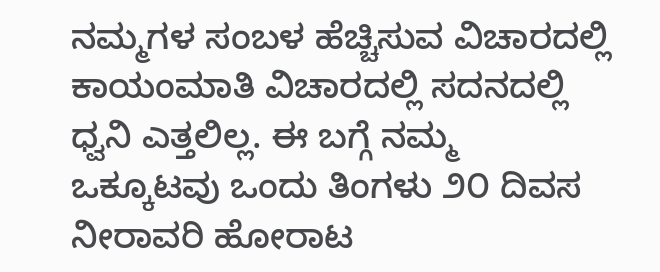ನಮ್ಮಗಳ ಸಂಬಳ ಹೆಚ್ಚಿಸುವ ವಿಚಾರದಲ್ಲಿ ಕಾಯಂಮಾತಿ ವಿಚಾರದಲ್ಲಿ ಸದನದಲ್ಲಿ ಧ್ವನಿ ಎತ್ತಲಿಲ್ಲ. ಈ ಬಗ್ಗೆ ನಮ್ಮ ಒಕ್ಕೂಟವು ಒಂದು ತಿಂಗಳು ೨೦ ದಿವಸ ನೀರಾವರಿ ಹೋರಾಟ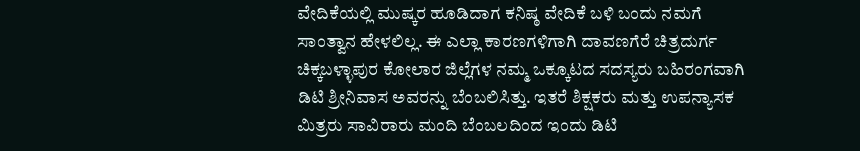ವೇದಿಕೆಯಲ್ಲಿ ಮುಷ್ಕರ ಹೂಡಿದಾಗ ಕನಿಷ್ಠ ವೇದಿಕೆ ಬಳಿ ಬಂದು ನಮಗೆ ಸಾಂತ್ವಾನ ಹೇಳಲಿಲ್ಲ. ಈ ಎಲ್ಲಾ ಕಾರಣಗಳಿಗಾಗಿ ದಾವಣಗೆರೆ ಚಿತ್ರದುರ್ಗ ಚಿಕ್ಕಬಳ್ಳಾಪುರ ಕೋಲಾರ ಜಿಲ್ಲೆಗಳ ನಮ್ಮ ಒಕ್ಕೂಟದ ಸದಸ್ಯರು ಬಹಿರಂಗವಾಗಿ ಡಿಟಿ ಶ್ರೀನಿವಾಸ ಅವರನ್ನು ಬೆಂಬಲಿಸಿತ್ತು. ಇತರೆ ಶಿಕ್ಷಕರು ಮತ್ತು ಉಪನ್ಯಾಸಕ ಮಿತ್ರರು ಸಾವಿರಾರು ಮಂದಿ ಬೆಂಬಲದಿಂದ ಇಂದು ಡಿಟಿ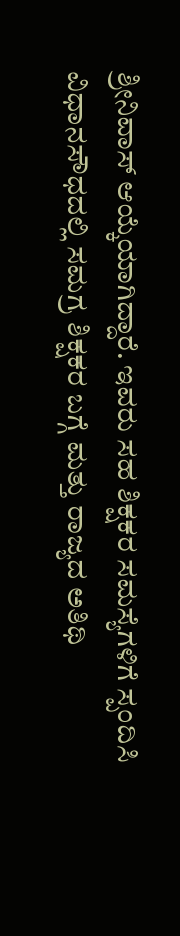ಶ್ರೀನಿವಾಸ್ ಆಯ್ಕೆಯಾಗಿದ್ದಾರೆ. ಇವರು ಸಹ ಶಿಕ್ಷಕರ ಸಮಸ್ಯೆಗಳಿಗೆ ಸ್ಪಂದಿಸಿ ವಿಧಾನಸೌಧದಲ್ಲಿ ಸಮಗ್ರ ಶಿಕ್ಷಕರ ಬಗ್ಗೆ ಮತ್ತು ರಾಜ್ಯದ ಅತಿಥಿ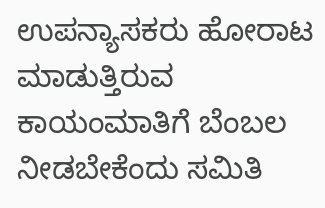ಉಪನ್ಯಾಸಕರು ಹೋರಾಟ ಮಾಡುತ್ತಿರುವ ಕಾಯಂಮಾತಿಗೆ ಬೆಂಬಲ ನೀಡಬೇಕೆಂದು ಸಮಿತಿ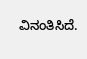ವಿನಂತಿಸಿದೆ.